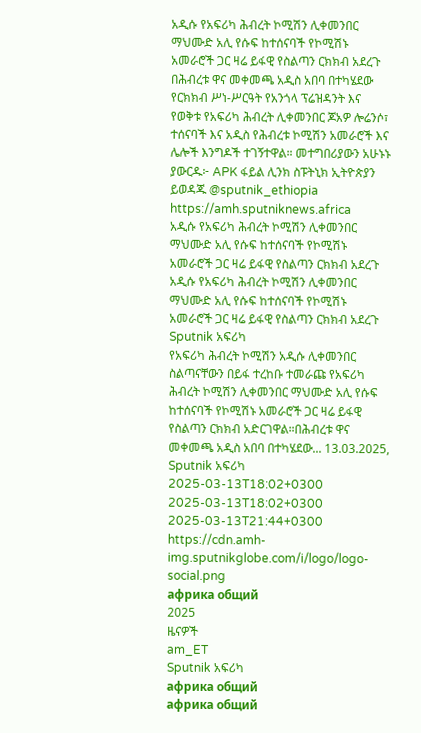አዲሱ የአፍሪካ ሕብረት ኮሚሽን ሊቀመንበር ማህሙድ አሊ የሱፍ ከተሰናባች የኮሚሽኑ አመራሮች ጋር ዛሬ ይፋዊ የስልጣን ርክክብ አደረጉ በሕብረቱ ዋና መቀመጫ አዲስ አበባ በተካሄደው የርክክብ ሥነ-ሥርዓት የአንጎላ ፕሬዝዳንት እና የወቅቱ የአፍሪካ ሕብረት ሊቀመንበር ጆአዎ ሎሬንሶ፣ ተሰናባች እና አዲስ የሕብረቱ ኮሚሽን አመራሮች እና ሌሎች እንግዶች ተገኝተዋል። መተግበሪያውን አሁኑኑ ያውርዱ፦ APK ፋይል ሊንክ ስፑትኒክ ኢትዮጵያን ይወዳጁ @sputnik_ethiopia
https://amh.sputniknews.africa
አዲሱ የአፍሪካ ሕብረት ኮሚሽን ሊቀመንበር ማህሙድ አሊ የሱፍ ከተሰናባች የኮሚሽኑ አመራሮች ጋር ዛሬ ይፋዊ የስልጣን ርክክብ አደረጉ
አዲሱ የአፍሪካ ሕብረት ኮሚሽን ሊቀመንበር ማህሙድ አሊ የሱፍ ከተሰናባች የኮሚሽኑ አመራሮች ጋር ዛሬ ይፋዊ የስልጣን ርክክብ አደረጉ
Sputnik አፍሪካ
የአፍሪካ ሕብረት ኮሚሽን አዲሱ ሊቀመንበር ስልጣናቸውን በይፋ ተረከቡ ተመራጩ የአፍሪካ ሕብረት ኮሚሽን ሊቀመንበር ማህሙድ አሊ የሱፍ ከተሰናባች የኮሚሽኑ አመራሮች ጋር ዛሬ ይፋዊ የስልጣን ርክክብ አድርገዋል።በሕብረቱ ዋና መቀመጫ አዲስ አበባ በተካሄደው... 13.03.2025, Sputnik አፍሪካ
2025-03-13T18:02+0300
2025-03-13T18:02+0300
2025-03-13T21:44+0300
https://cdn.amh-img.sputnikglobe.com/i/logo/logo-social.png
африка общий
2025
ዜናዎች
am_ET
Sputnik አፍሪካ
африка общий
африка общий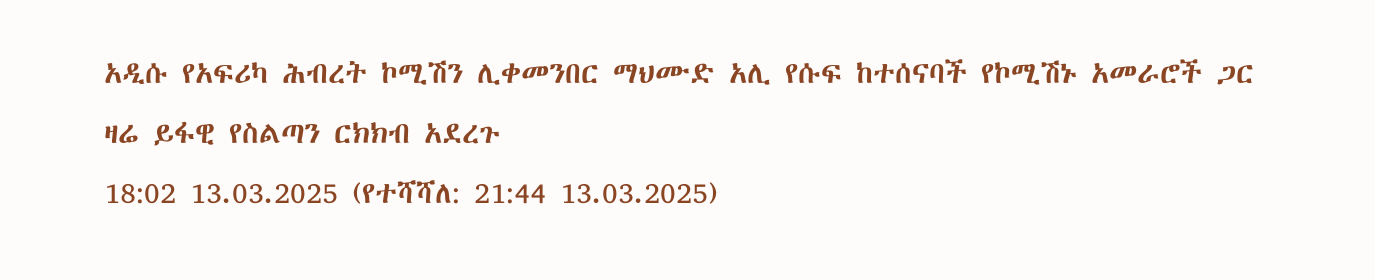አዲሱ የአፍሪካ ሕብረት ኮሚሽን ሊቀመንበር ማህሙድ አሊ የሱፍ ከተሰናባች የኮሚሽኑ አመራሮች ጋር ዛሬ ይፋዊ የስልጣን ርክክብ አደረጉ
18:02 13.03.2025 (የተሻሻለ: 21:44 13.03.2025)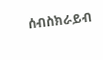ሰብስክራይብ